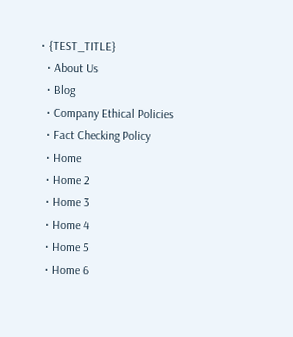• {TEST_TITLE}
  • About Us
  • Blog
  • Company Ethical Policies
  • Fact Checking Policy
  • Home
  • Home 2
  • Home 3
  • Home 4
  • Home 5
  • Home 6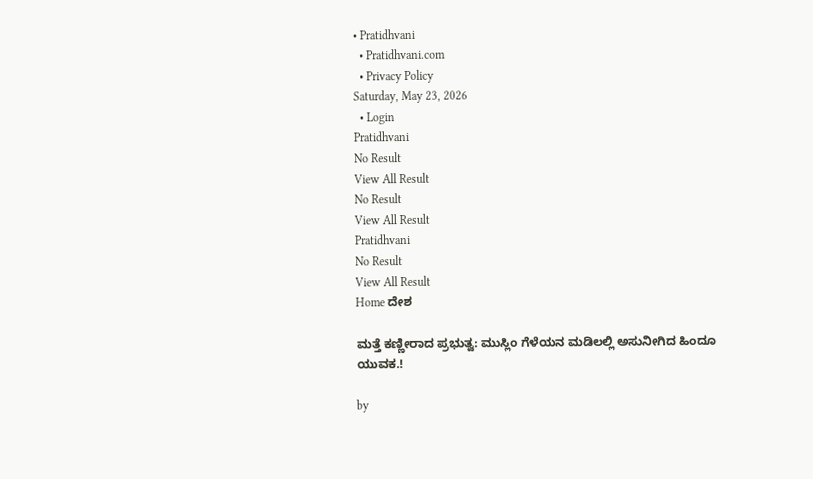• Pratidhvani
  • Pratidhvani.com
  • Privacy Policy
Saturday, May 23, 2026
  • Login
Pratidhvani
No Result
View All Result
No Result
View All Result
Pratidhvani
No Result
View All Result
Home ದೇಶ

ಮತ್ತೆ ಕಣ್ಣೀರಾದ ಪ್ರಭುತ್ವ: ಮುಸ್ಲಿಂ ಗೆಳೆಯನ ಮಡಿಲಲ್ಲಿ ಅಸುನೀಗಿದ ಹಿಂದೂ ಯುವಕ.!

by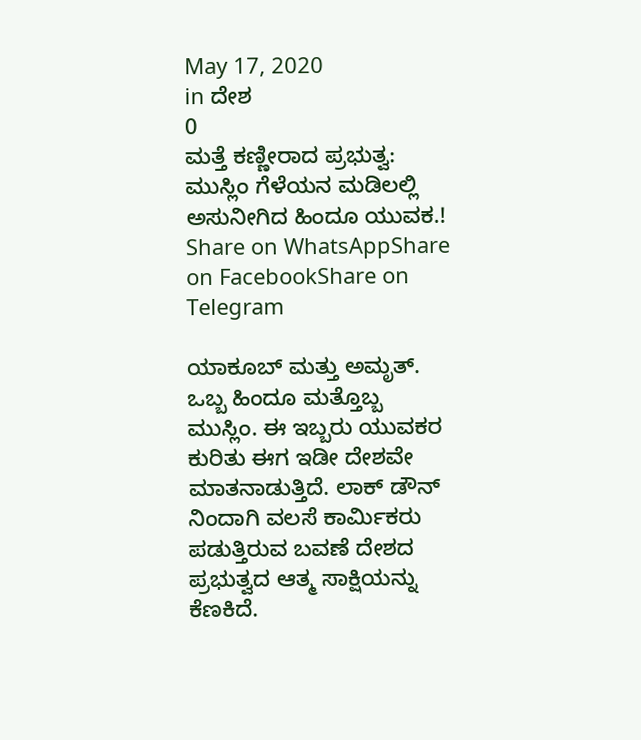May 17, 2020
in ದೇಶ
0
ಮತ್ತೆ ಕಣ್ಣೀರಾದ ಪ್ರಭುತ್ವ: ಮುಸ್ಲಿಂ ಗೆಳೆಯನ ಮಡಿಲಲ್ಲಿ ಅಸುನೀಗಿದ ಹಿಂದೂ ಯುವಕ.!
Share on WhatsAppShare on FacebookShare on Telegram

ಯಾಕೂಬ್ ಮತ್ತು ಅಮೃತ್. ಒಬ್ಬ ಹಿಂದೂ ಮತ್ತೊಬ್ಬ ಮುಸ್ಲಿಂ. ಈ ಇಬ್ಬರು ಯುವಕರ ಕುರಿತು ಈಗ ಇಡೀ ದೇಶವೇ ಮಾತನಾಡುತ್ತಿದೆ. ಲಾಕ್ ಡೌನ್ ನಿಂದಾಗಿ ವಲಸೆ ಕಾರ್ಮಿಕರು ಪಡುತ್ತಿರುವ ಬವಣೆ ದೇಶದ ಪ್ರಭುತ್ವದ ಆತ್ಮ ಸಾಕ್ಷಿಯನ್ನು ಕೆಣಕಿದೆ.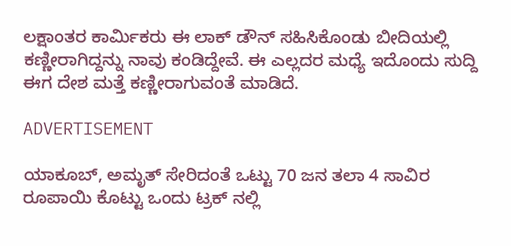ಲಕ್ಷಾಂತರ ಕಾರ್ಮಿಕರು ಈ ಲಾಕ್ ಡೌನ್ ಸಹಿಸಿಕೊಂಡು ಬೀದಿಯಲ್ಲಿ ಕಣ್ಣೀರಾಗಿದ್ದನ್ನು ನಾವು ಕಂಡಿದ್ದೇವೆ. ಈ ಎಲ್ಲದರ ಮಧ್ಯೆ ಇದೊಂದು ಸುದ್ದಿ ಈಗ ದೇಶ ಮತ್ತೆ ಕಣ್ಣೀರಾಗುವಂತೆ ಮಾಡಿದೆ.

ADVERTISEMENT

ಯಾಕೂಬ್, ಅಮೃತ್ ಸೇರಿದಂತೆ ಒಟ್ಟು 70 ಜನ ತಲಾ 4 ಸಾವಿರ ರೂಪಾಯಿ ಕೊಟ್ಟು ಒಂದು ಟ್ರಕ್ ನಲ್ಲಿ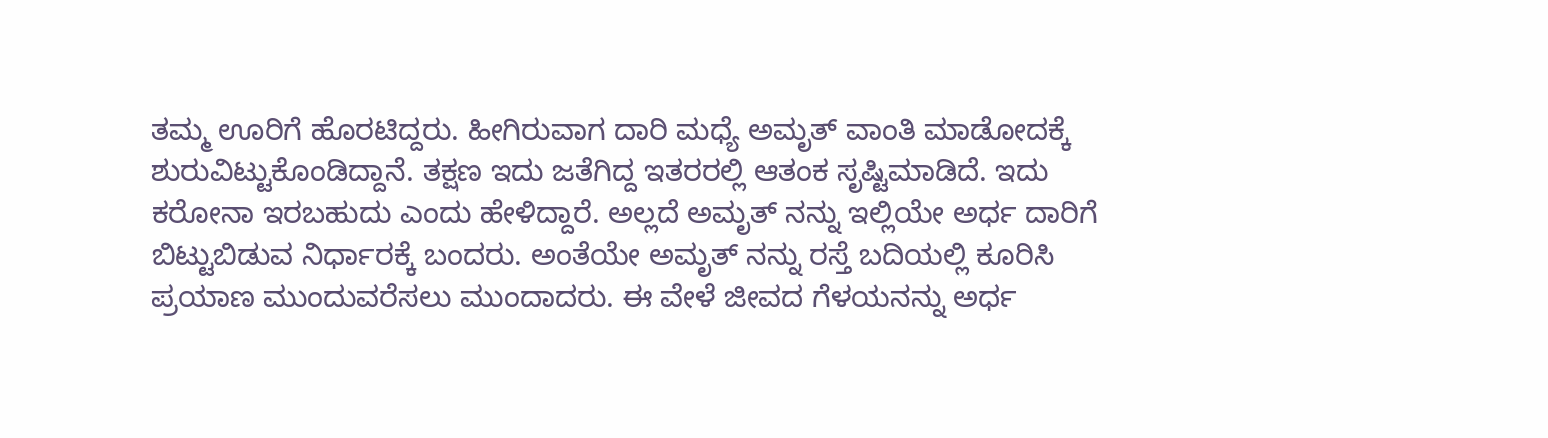ತಮ್ಮ ಊರಿಗೆ ಹೊರಟಿದ್ದರು. ಹೀಗಿರುವಾಗ ದಾರಿ ಮಧ್ಯೆ ಅಮೃತ್ ವಾಂತಿ ಮಾಡೋದಕ್ಕೆ ಶುರುವಿಟ್ಟುಕೊಂಡಿದ್ದಾನೆ. ತಕ್ಷಣ ಇದು ಜತೆಗಿದ್ದ ಇತರರಲ್ಲಿ ಆತಂಕ ಸೃಷ್ಟಿಮಾಡಿದೆ. ಇದು ಕರೋನಾ ಇರಬಹುದು ಎಂದು ಹೇಳಿದ್ದಾರೆ‌. ಅಲ್ಲದೆ ಅಮೃತ್ ನನ್ನು ಇಲ್ಲಿಯೇ ಅರ್ಧ ದಾರಿಗೆ ಬಿಟ್ಟುಬಿಡುವ ನಿರ್ಧಾರಕ್ಕೆ ಬಂದರು. ಅಂತೆಯೇ ಅಮೃತ್ ನನ್ನು ರಸ್ತೆ ಬದಿಯಲ್ಲಿ ಕೂರಿಸಿ ಪ್ರಯಾಣ ಮುಂದುವರೆಸಲು ಮುಂದಾದರು. ಈ ವೇಳೆ ಜೀವದ ಗೆಳಯನನ್ನು ಅರ್ಧ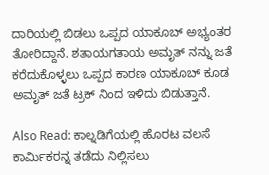ದಾರಿಯಲ್ಲಿ ಬಿಡಲು ಒಪ್ಪದ ಯಾಕೂಬ್ ಅಭ್ಯಂತರ ತೋರಿದ್ದಾನೆ. ಶತಾಯಗತಾಯ ಅಮೃತ್ ನನ್ನು ಜತೆ ಕರೆದುಕೊಳ್ಳಲು ಒಪ್ಪದ‌ ಕಾರಣ ಯಾಕೂಬ್ ಕೂಡ‌ ಅಮೃತ್ ಜತೆ ಟ್ರಕ್ ನಿಂದ ಇಳಿದು ಬಿಡುತ್ತಾನೆ.

Also Read: ಕಾಲ್ನಡಿಗೆಯಲ್ಲಿ ಹೊರಟ ವಲಸೆ ಕಾರ್ಮಿಕರನ್ನ ತಡೆದು ನಿಲ್ಲಿಸಲು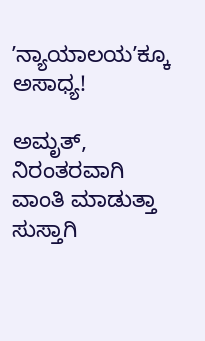ʼನ್ಯಾಯಾಲಯʼಕ್ಕೂ ಅಸಾಧ್ಯ!

ಅಮೃತ್, ನಿರಂತರವಾಗಿ ವಾಂತಿ ಮಾಡುತ್ತಾ ಸುಸ್ತಾಗಿ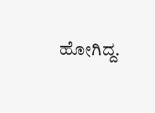ಹೋಗಿದ್ದ.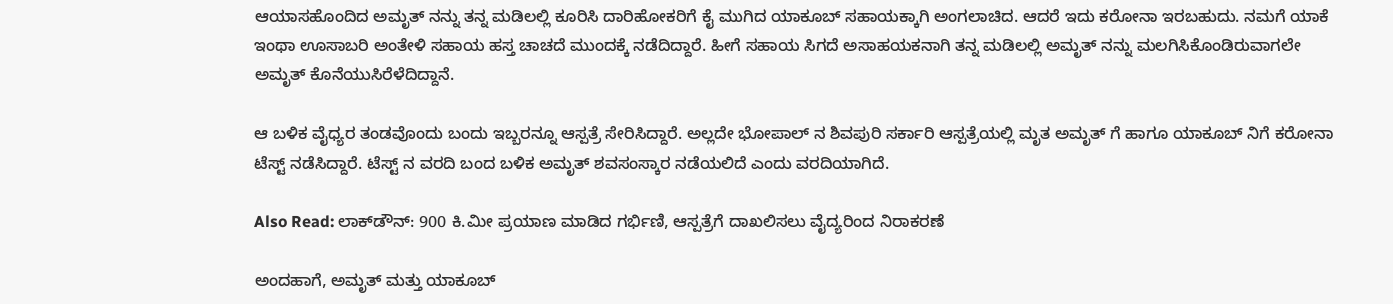ಆಯಾಸಹೊಂದಿದ ಅಮೃತ್ ನನ್ನು ತನ್ನ ಮಡಿಲಲ್ಲಿ ಕೂರಿಸಿ ದಾರಿಹೋಕರಿಗೆ ಕೈ ಮುಗಿದ ಯಾಕೂಬ್ ಸಹಾಯಕ್ಕಾಗಿ ಅಂಗಲಾಚಿದ. ಆದರೆ ಇದು ಕರೋನಾ ಇರಬಹುದು. ನಮಗೆ ಯಾಕೆ ಇಂಥಾ ಊಸಾಬರಿ ಅಂತೇಳಿ ಸಹಾಯ ಹಸ್ತ ಚಾಚದೆ ಮುಂದಕ್ಕೆ ನಡೆದಿದ್ದಾರೆ. ಹೀಗೆ ಸಹಾಯ ಸಿಗದೆ ಅಸಾಹಯಕನಾಗಿ ತನ್ನ ಮಡಿಲಲ್ಲಿ ಅಮೃತ್ ನನ್ನು ಮಲಗಿಸಿಕೊಂಡಿರುವಾಗಲೇ ಅಮೃತ್ ಕೊನೆಯುಸಿರೆಳೆದಿದ್ದಾನೆ.

ಆ ಬಳಿಕ ವೈಧ್ಯರ ತಂಡವೊಂದು ಬಂದು ಇಬ್ಬರನ್ನೂ ಆಸ್ಪತ್ರೆ ಸೇರಿಸಿದ್ದಾರೆ. ಅಲ್ಲದೇ ಭೋಪಾಲ್ ನ ಶಿವಪುರಿ‌ ಸರ್ಕಾರಿ ಆಸ್ಪತ್ರೆಯಲ್ಲಿ ಮೃತ ಅಮೃತ್ ಗೆ ಹಾಗೂ ಯಾಕೂಬ್ ನಿಗೆ ಕರೋನಾ ಟೆಸ್ಟ್ ನಡೆಸಿದ್ದಾರೆ. ಟೆಸ್ಟ್ ನ ವರದಿ ಬಂದ ಬಳಿಕ ಅಮೃತ್ ಶವಸಂಸ್ಕಾರ ನಡೆಯಲಿದೆ ಎಂದು ವರದಿಯಾಗಿದೆ.

Also Read: ಲಾಕ್‌ಡೌನ್: 900 ಕಿ.ಮೀ‌ ಪ್ರಯಾಣ ಮಾಡಿದ ಗರ್ಭಿಣಿ, ಆಸ್ಪತ್ರೆಗೆ ದಾಖಲಿಸಲು ವೈದ್ಯರಿಂದ ನಿರಾಕರಣೆ

ಅಂದಹಾಗೆ, ಅಮೃತ್ ಮತ್ತು ಯಾಕೂಬ್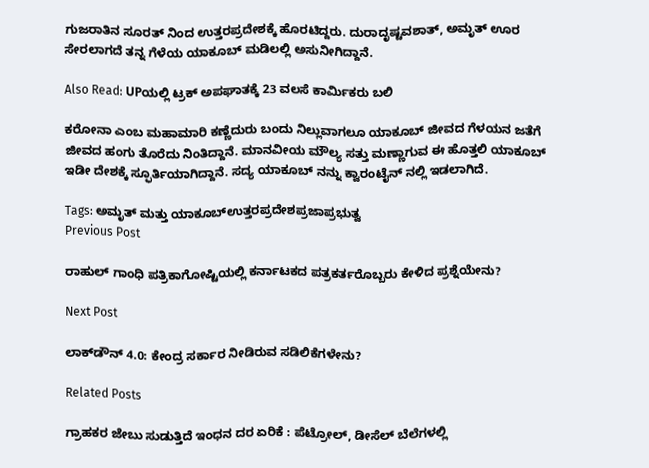ಗುಜರಾತಿನ ಸೂರತ್ ನಿಂದ ಉತ್ತರಪ್ರದೇಶಕ್ಕೆ ಹೊರಟಿದ್ದರು. ದುರಾದೃಷ್ಟವಶಾತ್, ಅಮೃತ್ ಊರ ಸೇರಲಾಗದೆ ತನ್ನ ಗೆಳೆಯ‌ ಯಾಕೂಬ್ ಮಡಿಲಲ್ಲಿ ಅಸುನೀಗಿದ್ದಾನೆ.

Also Read: UPಯಲ್ಲಿ ಟ್ರಕ್ ಅಪಘಾತಕ್ಕೆ 23 ವಲಸೆ ಕಾರ್ಮಿಕರು ಬಲಿ

ಕರೋನಾ ಎಂಬ ಮಹಾಮಾರಿ ಕಣ್ಣೆದುರು ಬಂದು ನಿಲ್ಲುವಾಗಲೂ ಯಾಕೂಬ್ ಜೀವದ ಗೆಳಯನ ಜತೆಗೆ ಜೀವದ ಹಂಗು ತೊರೆದು ನಿಂತಿದ್ದಾನೆ. ಮಾನವೀಯ ಮೌಲ್ಯ ಸತ್ತು ಮಣ್ಣಾಗುವ ಈ ಹೊತ್ತಲಿ‌ ಯಾಕೂಬ್ ಇಡೀ ದೇಶಕ್ಕೆ ಸ್ಫೂರ್ತಿಯಾಗಿದ್ದಾನೆ. ಸದ್ಯ ಯಾಕೂಬ್ ನನ್ನು ಕ್ವಾರಂಟೈನ್ ನಲ್ಲಿ‌ ಇಡಲಾಗಿದೆ.

Tags: ಅಮೃತ್ ಮತ್ತು ಯಾಕೂಬ್ಉತ್ತರಪ್ರದೇಶಪ್ರಜಾಪ್ರಭುತ್ವ
Previous Post

ರಾಹುಲ್‌ ಗಾಂಧಿ ಪತ್ರಿಕಾಗೋಷ್ಟಿಯಲ್ಲಿ ಕರ್ನಾಟಕದ ಪತ್ರಕರ್ತರೊಬ್ಬರು ಕೇಳಿದ ಪ್ರಶ್ನೆಯೇನು?

Next Post

ಲಾಕ್‌ಡೌನ್ 4.0: ಕೇಂದ್ರ ಸರ್ಕಾರ ನೀಡಿರುವ ಸಡಿಲಿಕೆಗಳೇನು?

Related Posts

ಗ್ರಾಹಕರ ಜೇಬು ಸುಡುತ್ತಿದೆ ಇಂಧನ ದರ ಏರಿಕೆ : ಪೆಟ್ರೋಲ್‌, ಡೀಸೆಲ್‌ ಬೆಲೆಗಳಲ್ಲಿ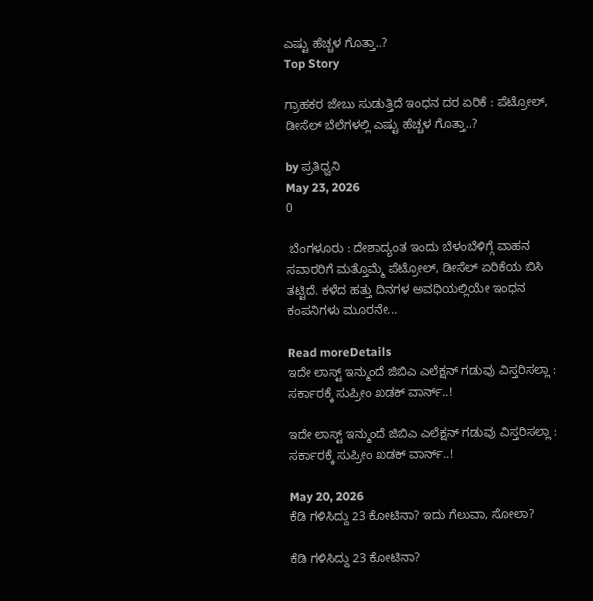ಎಷ್ಟು ಹೆಚ್ಚಳ ಗೊತ್ತಾ..?
Top Story

ಗ್ರಾಹಕರ ಜೇಬು ಸುಡುತ್ತಿದೆ ಇಂಧನ ದರ ಏರಿಕೆ : ಪೆಟ್ರೋಲ್‌, ಡೀಸೆಲ್‌ ಬೆಲೆಗಳಲ್ಲಿ ಎಷ್ಟು ಹೆಚ್ಚಳ ಗೊತ್ತಾ..?

by ಪ್ರತಿಧ್ವನಿ
May 23, 2026
0

 ಬೆಂಗಳೂರು : ದೇಶಾದ್ಯಂತ ಇಂದು ಬೆಳಂಬೆಳಿಗ್ಗೆ ವಾಹನ ಸವಾರರಿಗೆ ಮತ್ತೊಮ್ಮೆ ಪೆಟ್ರೋಲ್‌, ಡೀಸೆಲ್ ಏರಿಕೆಯ ಬಿಸಿ ತಟ್ಟಿದೆ. ಕಳೆದ ಹತ್ತು ದಿನಗಳ ಅವಧಿಯಲ್ಲಿಯೇ ಇಂಧನ ಕಂಪನಿಗಳು ಮೂರನೇ...

Read moreDetails
ಇದೇ ಲಾಸ್ಟ್‌ ಇನ್ಮುಂದೆ ಜಿಬಿಎ ಎಲೆಕ್ಷನ್ ಗಡುವು ವಿಸ್ತರಿಸಲ್ಲಾ : ಸರ್ಕಾರಕ್ಕೆ ಸುಪ್ರೀಂ ಖಡಕ್‌ ವಾರ್ನ್..!

ಇದೇ ಲಾಸ್ಟ್‌ ಇನ್ಮುಂದೆ ಜಿಬಿಎ ಎಲೆಕ್ಷನ್ ಗಡುವು ವಿಸ್ತರಿಸಲ್ಲಾ : ಸರ್ಕಾರಕ್ಕೆ ಸುಪ್ರೀಂ ಖಡಕ್‌ ವಾರ್ನ್..!

May 20, 2026
ಕೆಡಿ ಗಳಿಸಿದ್ದು 23 ಕೋಟಿನಾ? ಇದು ಗೆಲುವಾ, ಸೋಲಾ?

ಕೆಡಿ ಗಳಿಸಿದ್ದು 23 ಕೋಟಿನಾ?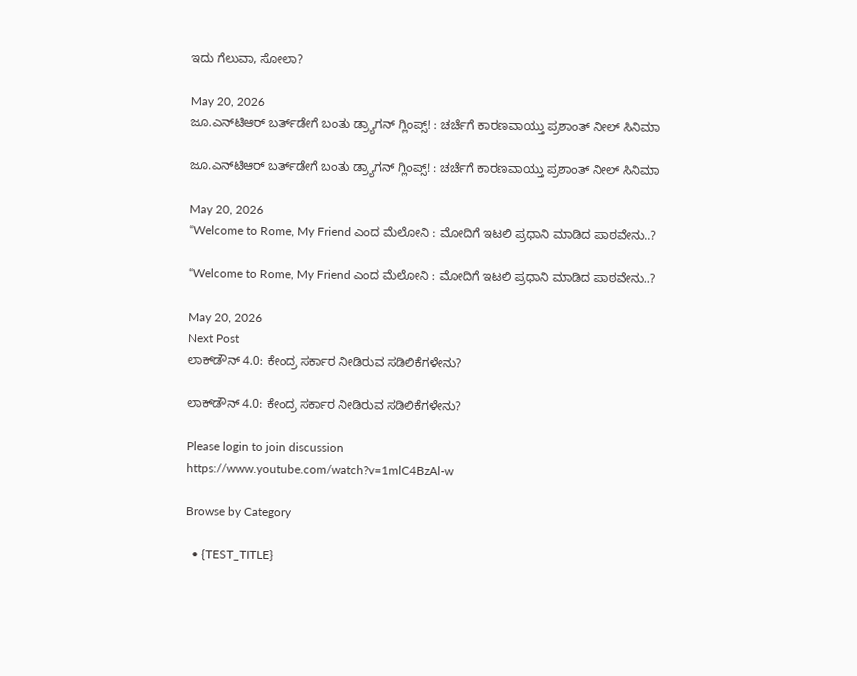ಇದು ಗೆಲುವಾ, ಸೋಲಾ?

May 20, 2026
ಜೂ.ಎನ್‌ಟಿಆರ್‌ ಬರ್ತ್‌ಡೇಗೆ ಬಂತು ಡ್ರ್ಯಾಗನ್‌ ಗ್ಲಿಂಪ್ಸ್! : ಚರ್ಚೆಗೆ ಕಾರಣವಾಯ್ತು ಪ್ರಶಾಂತ್‌ ನೀಲ್‌ ಸಿನಿಮಾ

ಜೂ.ಎನ್‌ಟಿಆರ್‌ ಬರ್ತ್‌ಡೇಗೆ ಬಂತು ಡ್ರ್ಯಾಗನ್‌ ಗ್ಲಿಂಪ್ಸ್! : ಚರ್ಚೆಗೆ ಕಾರಣವಾಯ್ತು ಪ್ರಶಾಂತ್‌ ನೀಲ್‌ ಸಿನಿಮಾ

May 20, 2026
“Welcome to Rome, My Friend ಎಂದ ಮೆಲೋನಿ : ಮೋದಿಗೆ ಇಟಲಿ ಪ್ರಧಾನಿ ಮಾಡಿದ ಪಾಠವೇನು..?

“Welcome to Rome, My Friend ಎಂದ ಮೆಲೋನಿ : ಮೋದಿಗೆ ಇಟಲಿ ಪ್ರಧಾನಿ ಮಾಡಿದ ಪಾಠವೇನು..?

May 20, 2026
Next Post
ಲಾಕ್‌ಡೌನ್ 4.0: ಕೇಂದ್ರ ಸರ್ಕಾರ ನೀಡಿರುವ ಸಡಿಲಿಕೆಗಳೇನು?

ಲಾಕ್‌ಡೌನ್ 4.0: ಕೇಂದ್ರ ಸರ್ಕಾರ ನೀಡಿರುವ ಸಡಿಲಿಕೆಗಳೇನು?

Please login to join discussion
https://www.youtube.com/watch?v=1mlC4BzAl-w

Browse by Category

  • {TEST_TITLE}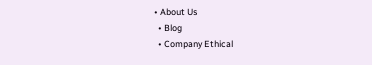• About Us
  • Blog
  • Company Ethical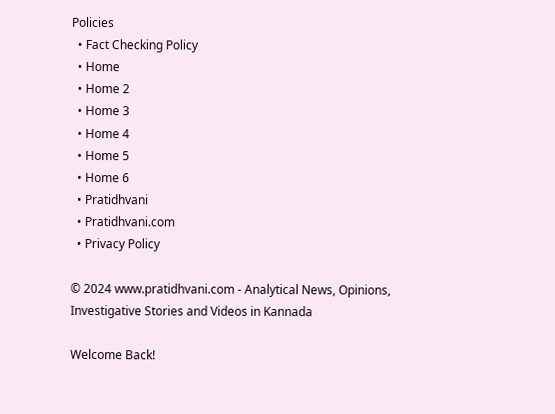Policies
  • Fact Checking Policy
  • Home
  • Home 2
  • Home 3
  • Home 4
  • Home 5
  • Home 6
  • Pratidhvani
  • Pratidhvani.com
  • Privacy Policy

© 2024 www.pratidhvani.com - Analytical News, Opinions, Investigative Stories and Videos in Kannada

Welcome Back!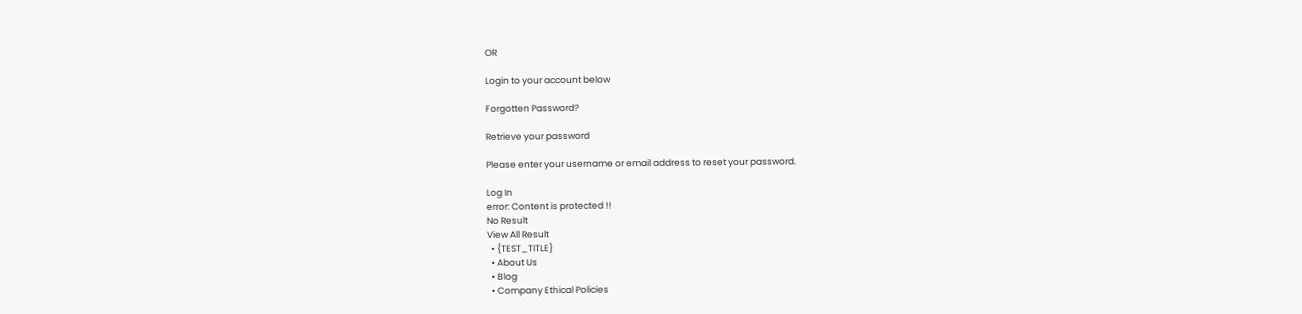OR

Login to your account below

Forgotten Password?

Retrieve your password

Please enter your username or email address to reset your password.

Log In
error: Content is protected !!
No Result
View All Result
  • {TEST_TITLE}
  • About Us
  • Blog
  • Company Ethical Policies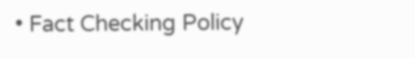• Fact Checking Policy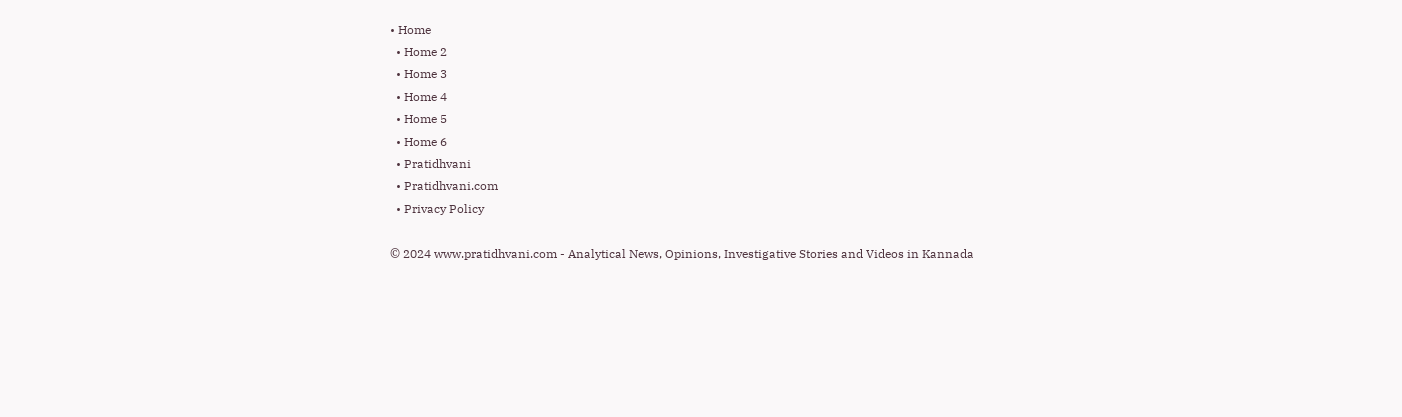• Home
  • Home 2
  • Home 3
  • Home 4
  • Home 5
  • Home 6
  • Pratidhvani
  • Pratidhvani.com
  • Privacy Policy

© 2024 www.pratidhvani.com - Analytical News, Opinions, Investigative Stories and Videos in Kannada